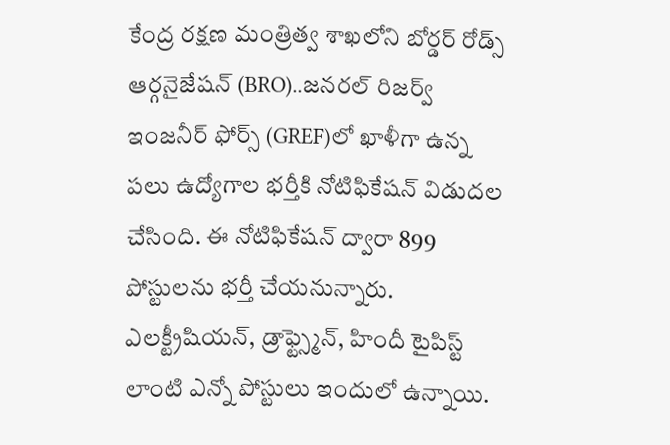కేంద్ర రక్షణ మంత్రిత్వ శాఖలోని బోర్డర్ రోడ్స్ ఆర్గనైజేషన్ (BRO)..జనరల్ రిజర్వ్ ఇంజనీర్ ఫోర్స్ (GREF)లో ఖాళీగా ఉన్న పలు ఉద్యోగాల భర్తీకి నోటిఫికేషన్ విడుదల చేసింది. ఈ నోటిఫికేషన్ ద్వారా 899 పోస్టులను భర్తీ చేయనున్నారు. ఎలక్ట్రీషియన్, డ్రాఫ్ట్స్మెన్, హిందీ టైపిస్ట్ లాంటి ఎన్నో పోస్టులు ఇందులో ఉన్నాయి.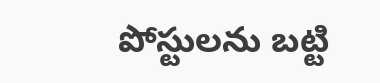పోస్టులను బట్టి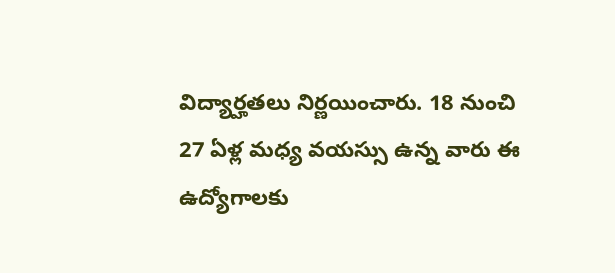విద్యార్హతలు నిర్ణయించారు. 18 నుంచి 27 ఏళ్ల మధ్య వయస్సు ఉన్న వారు ఈ ఉద్యోగాలకు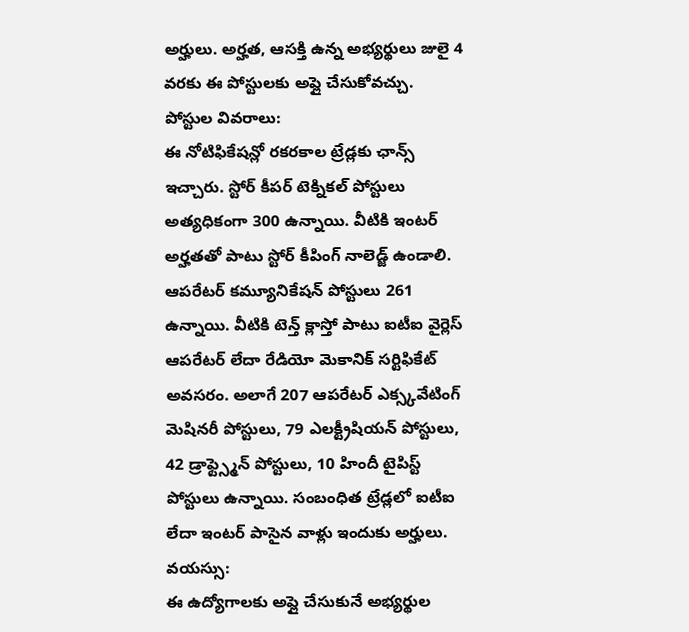అర్హులు. అర్హత, ఆసక్తి ఉన్న అభ్యర్థులు జులై 4 వరకు ఈ పోస్టులకు అప్లై చేసుకోవచ్చు.
పోస్టుల వివరాలు:
ఈ నోటిఫికేషన్లో రకరకాల ట్రేడ్లకు ఛాన్స్ ఇచ్చారు. స్టోర్ కీపర్ టెక్నికల్ పోస్టులు అత్యధికంగా 300 ఉన్నాయి. వీటికి ఇంటర్ అర్హతతో పాటు స్టోర్ కీపింగ్ నాలెడ్జ్ ఉండాలి. ఆపరేటర్ కమ్యూనికేషన్ పోస్టులు 261 ఉన్నాయి. వీటికి టెన్త్ క్లాస్తో పాటు ఐటీఐ వైర్లెస్ ఆపరేటర్ లేదా రేడియో మెకానిక్ సర్టిఫికేట్ అవసరం. అలాగే 207 ఆపరేటర్ ఎక్స్కవేటింగ్ మెషినరీ పోస్టులు, 79 ఎలక్ట్రీషియన్ పోస్టులు, 42 డ్రాఫ్ట్స్మెన్ పోస్టులు, 10 హిందీ టైపిస్ట్ పోస్టులు ఉన్నాయి. సంబంధిత ట్రేడ్లలో ఐటీఐ లేదా ఇంటర్ పాసైన వాళ్లు ఇందుకు అర్హులు.
వయస్సు:
ఈ ఉద్యోగాలకు అప్లై చేసుకునే అభ్యర్థుల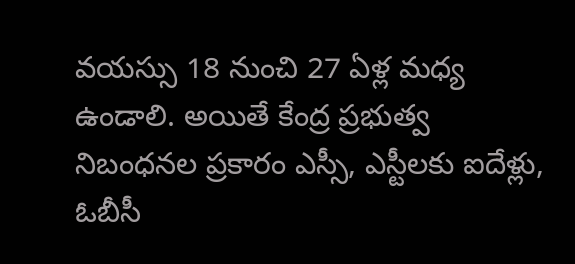వయస్సు 18 నుంచి 27 ఏళ్ల మధ్య ఉండాలి. అయితే కేంద్ర ప్రభుత్వ నిబంధనల ప్రకారం ఎస్సీ, ఎస్టీలకు ఐదేళ్లు, ఓబీసీ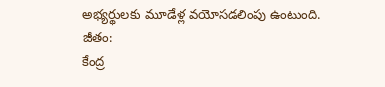అభ్యర్థులకు మూడేళ్ల వయోసడలింపు ఉంటుంది.
జీతం:
కేంద్ర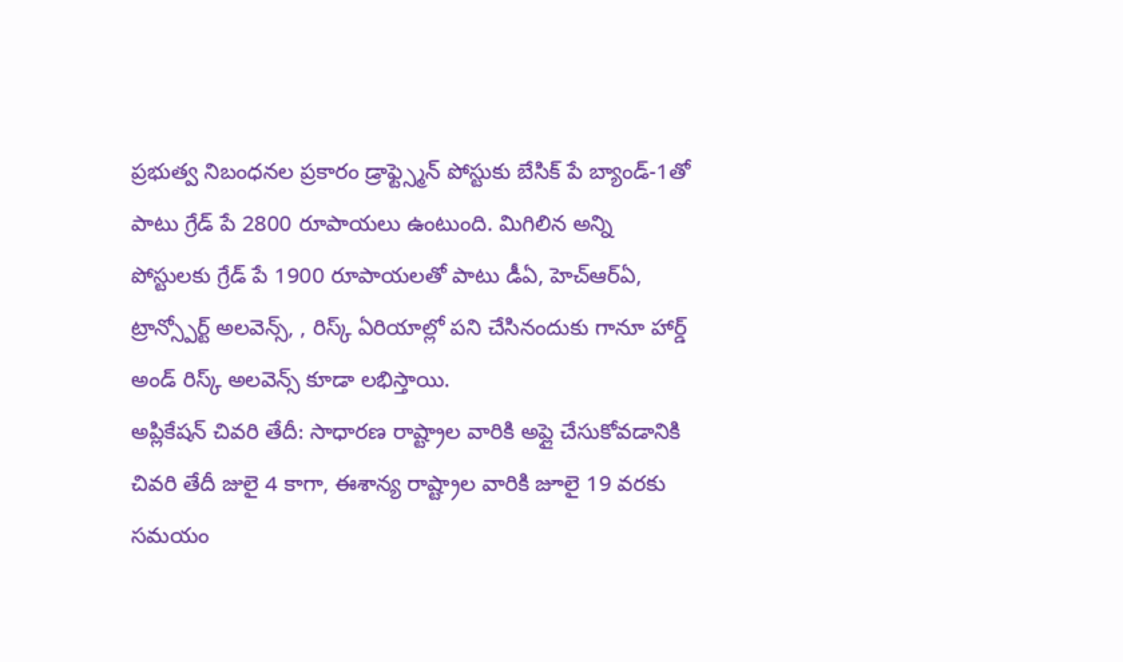ప్రభుత్వ నిబంధనల ప్రకారం డ్రాఫ్ట్స్మెన్ పోస్టుకు బేసిక్ పే బ్యాండ్-1తో పాటు గ్రేడ్ పే 2800 రూపాయలు ఉంటుంది. మిగిలిన అన్ని పోస్టులకు గ్రేడ్ పే 1900 రూపాయలతో పాటు డీఏ, హెచ్ఆర్ఏ, ట్రాన్స్పోర్ట్ అలవెన్స్, , రిస్క్ ఏరియాల్లో పని చేసినందుకు గానూ హార్డ్ అండ్ రిస్క్ అలవెన్స్ కూడా లభిస్తాయి.
అప్లికేషన్ చివరి తేదీ: సాధారణ రాష్ట్రాల వారికి అప్లై చేసుకోవడానికి చివరి తేదీ జులై 4 కాగా, ఈశాన్య రాష్ట్రాల వారికి జూలై 19 వరకు సమయం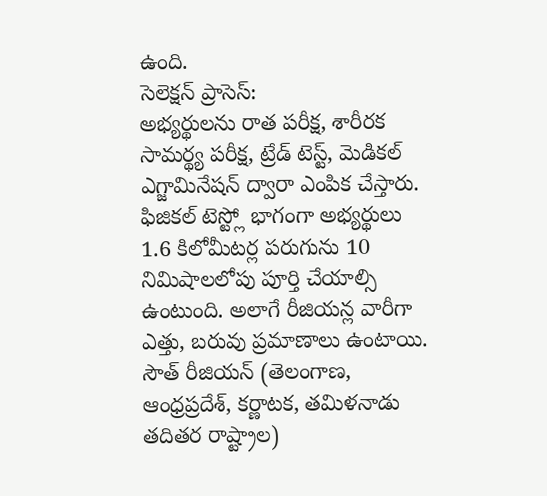ఉంది.
సెలెక్షన్ ప్రాసెస్:
అభ్యర్థులను రాత పరీక్ష, శారీరక సామర్థ్య పరీక్ష, ట్రేడ్ టెస్ట్, మెడికల్ ఎగ్జామినేషన్ ద్వారా ఎంపిక చేస్తారు. ఫిజికల్ టెస్ట్లో భాగంగా అభ్యర్థులు 1.6 కిలోమీటర్ల పరుగును 10 నిమిషాలలోపు పూర్తి చేయాల్సి ఉంటుంది. అలాగే రీజియన్ల వారీగా ఎత్తు, బరువు ప్రమాణాలు ఉంటాయి. సౌత్ రీజియన్ (తెలంగాణ, ఆంధ్రప్రదేశ్, కర్ణాటక, తమిళనాడు తదితర రాష్ట్రాల)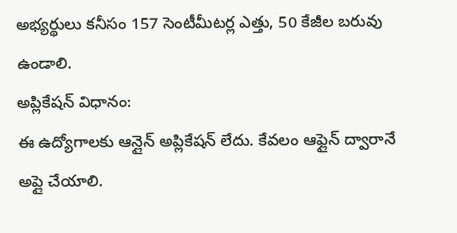అభ్యర్థులు కనీసం 157 సెంటీమీటర్ల ఎత్తు, 50 కేజీల బరువు ఉండాలి.
అప్లికేషన్ విధానం:
ఈ ఉద్యోగాలకు ఆన్లైన్ అప్లికేషన్ లేదు. కేవలం ఆఫ్లైన్ ద్వారానే అప్లై చేయాలి.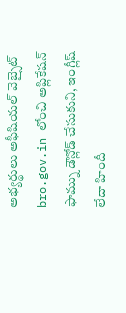అభ్యర్థులు అఫీషియల్ వెబ్సైట్ bro.gov.in లోంచి అప్లికేషన్ ఫామ్ను డౌన్లోడ్ చేసుకుని, ఇంగ్లీష్ లేదా హిందీ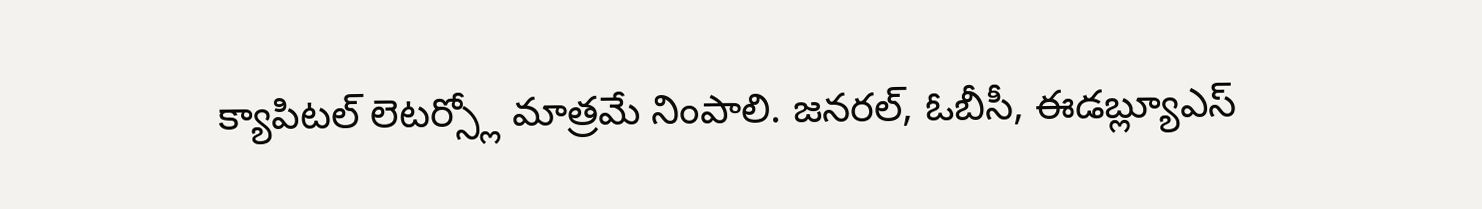క్యాపిటల్ లెటర్స్లో మాత్రమే నింపాలి. జనరల్, ఓబీసీ, ఈడబ్ల్యూఎస్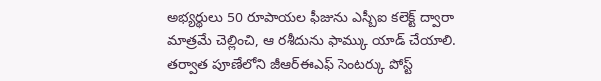అభ్యర్థులు 50 రూపాయల ఫీజును ఎస్బీఐ కలెక్ట్ ద్వారా మాత్రమే చెల్లించి, ఆ రశీదును ఫామ్కు యాడ్ చేయాలి. తర్వాత పూణేలోని జీఆర్ఈఎఫ్ సెంటర్కు పోస్ట్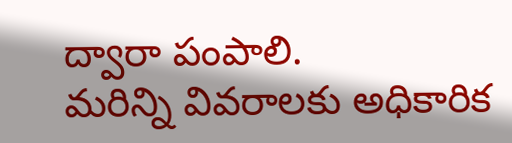ద్వారా పంపాలి.
మరిన్ని వివరాలకు అధికారిక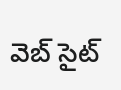వెబ్ సైట్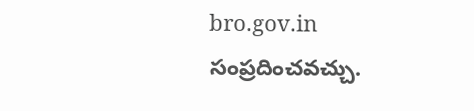bro.gov.in సంప్రదించవచ్చు.